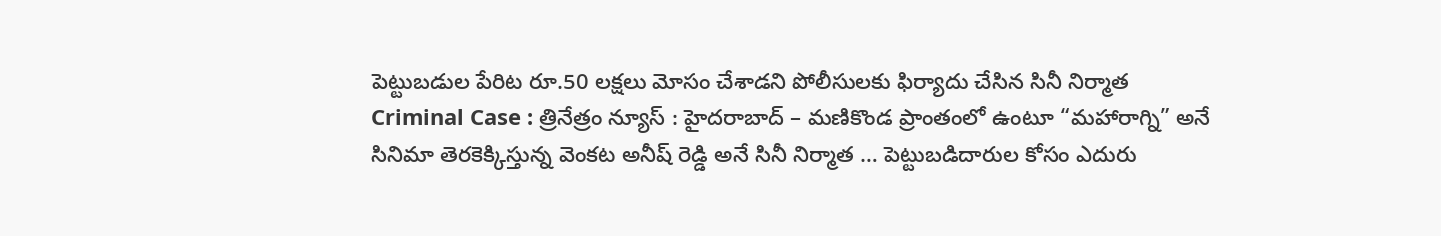పెట్టుబడుల పేరిట రూ.50 లక్షలు మోసం చేశాడని పోలీసులకు ఫిర్యాదు చేసిన సినీ నిర్మాత
Criminal Case : త్రినేత్రం న్యూస్ : హైదరాబాద్ – మణికొండ ప్రాంతంలో ఉంటూ “మహారాగ్ని” అనే సినిమా తెరకెక్కిస్తున్న వెంకట అనీష్ రెడ్డి అనే సినీ నిర్మాత … పెట్టుబడిదారుల కోసం ఎదురు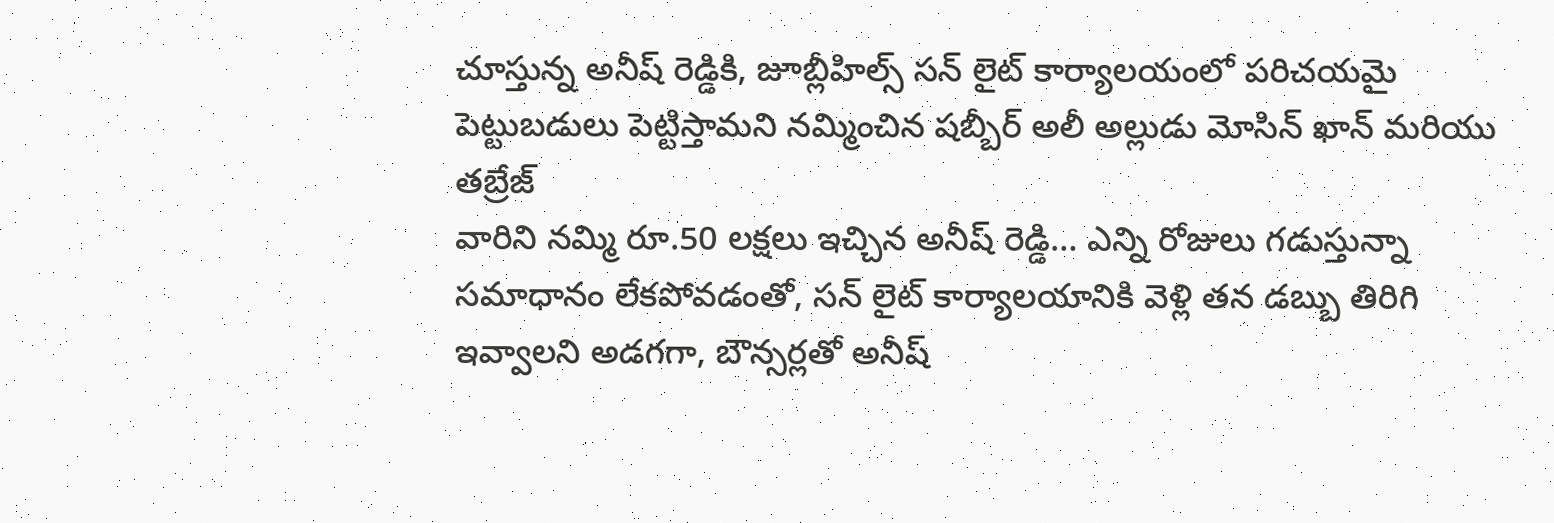చూస్తున్న అనీష్ రెడ్డికి, జూబ్లీహిల్స్ సన్ లైట్ కార్యాలయంలో పరిచయమై పెట్టుబడులు పెట్టిస్తామని నమ్మించిన షబ్బీర్ అలీ అల్లుడు మోసిన్ ఖాన్ మరియు తబ్రేజ్
వారిని నమ్మి రూ.50 లక్షలు ఇచ్చిన అనీష్ రెడ్డి… ఎన్ని రోజులు గడుస్తున్నా సమాధానం లేకపోవడంతో, సన్ లైట్ కార్యాలయానికి వెళ్లి తన డబ్బు తిరిగి ఇవ్వాలని అడగగా, బౌన్సర్లతో అనీష్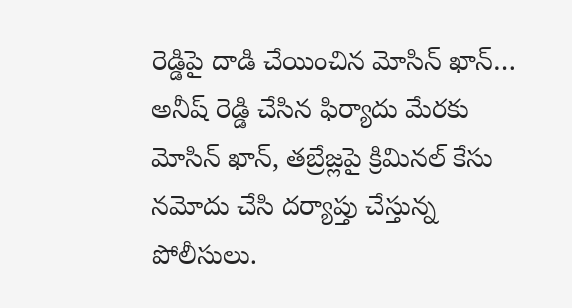రెడ్డిపై దాడి చేయించిన మోసిన్ ఖాన్… అనీష్ రెడ్డి చేసిన ఫిర్యాదు మేరకు మోసిన్ ఖాన్, తబ్రేజ్లపై క్రిమినల్ కేసు నమోదు చేసి దర్యాప్తు చేస్తున్న పోలీసులు.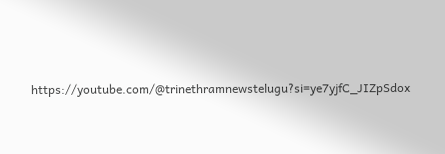https://youtube.com/@trinethramnewstelugu?si=ye7yjfC_JIZpSdox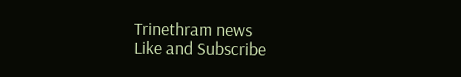Trinethram news
Like and Subscribe